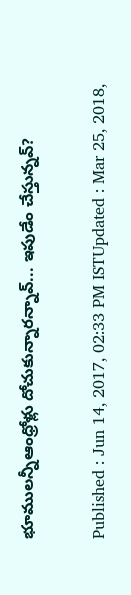భూములన్నీఆంధ్రోళ్లు దోచుకున్నారన్నావ్... ఇపుడేం చేస్తున్నవ్?

Published : Jun 14, 2017, 02:33 PM ISTUpdated : Mar 25, 2018,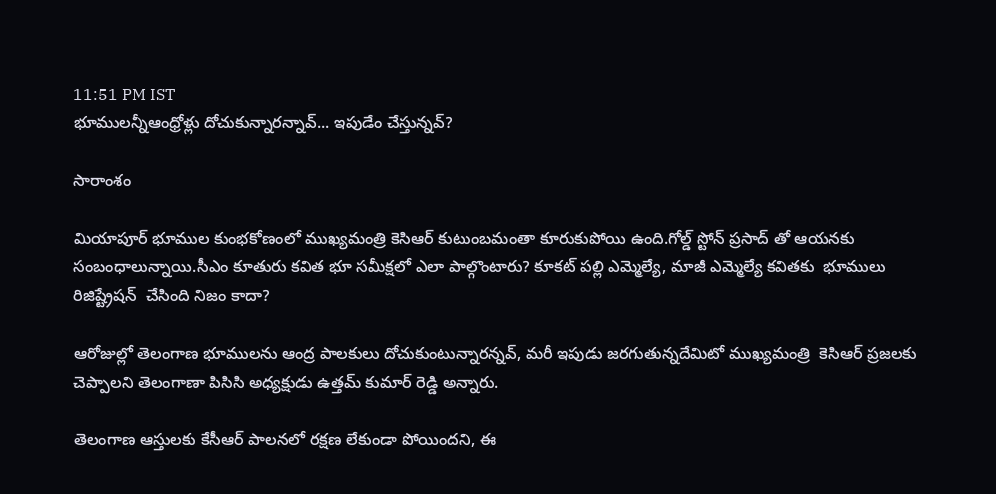11:51 PM IST
భూములన్నీఆంధ్రోళ్లు దోచుకున్నారన్నావ్... ఇపుడేం చేస్తున్నవ్?

సారాంశం

మియాపూర్ భూముల కుంభకోణంలో ముఖ్యమంత్రి కెసిఆర్ కుటుంబమంతా కూరుకుపోయి ఉంది.గోల్డ్ స్టోన్ ప్రసాద్ తో ఆయనకు సంబంధాలున్నాయి.సీఎం కూతురు కవిత భూ సమీక్షలో ఎలా పాల్గొంటారు? కూకట్ పల్లి ఎమ్మెల్యే, మాజీ ఎమ్మెల్యే కవితకు  భూములు రిజిష్ట్రేషన్  చేసింది నిజం కాదా?

ఆరోజుల్లో తెలంగాణ భూములను ఆంద్ర పాలకులు దోచుకుంటున్నారన్నవ్, మరీ ఇపుడు జరగుతున్నదేమిటో ముఖ్యమంత్రి  కెసిఆర్ ప్రజలకు చెప్పాలని తెలంగాణా పిసిసి అధ్యక్షుడు ఉత్తమ్ కుమార్ రెడ్డి అన్నారు.

తెలంగాణ ఆస్తులకు కేసీఆర్ పాలనలో రక్షణ లేకుండా పోయిందని, ఈ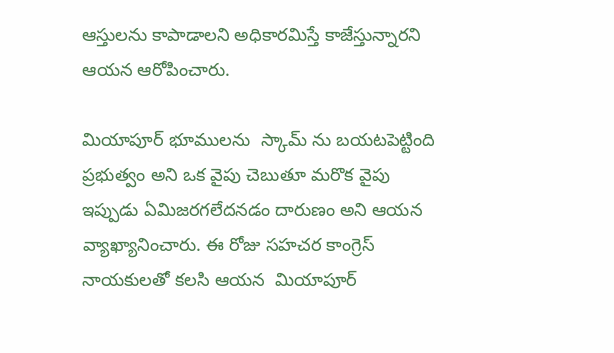ఆస్తులను కాపాడాలని అధికారమిస్తే కాజేస్తున్నారని ఆయన ఆరోపించారు.

మియాపూర్ భూములను  స్కామ్ ను బయటపెట్టింది  ప్రభుత్వం అని ఒక వైపు చెబుతూ మరొక వైపు  ఇప్పుడు ఏమిజరగలేదనడం దారుణం అని ఆయన వ్యాఖ్యానించారు. ఈ రోజు సహచర కాంగ్రెస్ నాయకులతో కలసి ఆయన  మియాపూర్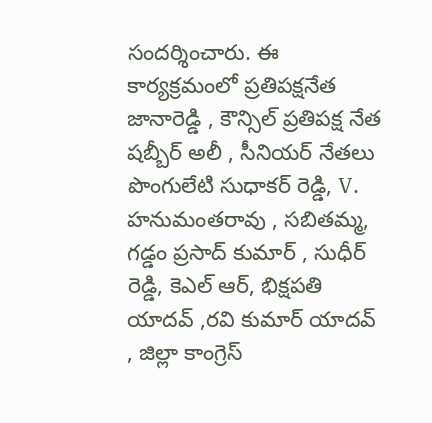సందర్శించారు. ఈ కార్యక్రమంలో ప్రతిపక్షనేత  జానారెడ్డి , కౌన్సిల్ ప్రతిపక్ష నేత షబ్బీర్ అలీ , సీనియర్ నేతలు పొంగులేటి సుధాకర్ రెడ్డి, V. హనుమంతరావు , సబితమ్మ, గడ్డం ప్రసాద్ కుమార్ , సుధీర్ రెడ్డి, కెఎల్ ఆర్, భిక్షపతి యాదవ్ ,రవి కుమార్ యాదవ్ , జిల్లా కాంగ్రెస్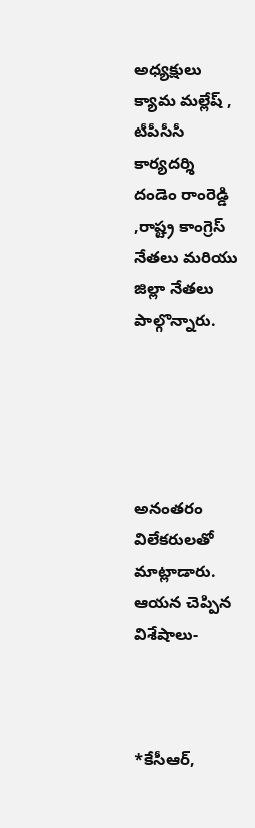అధ్యక్షులు క్యామ మల్లేష్ , టీపీసీసీ కార్యదర్శి దండెం రాంరెడ్డి  ,రాష్ట్ర కాంగ్రెస్ నేతలు మరియు జిల్లా నేతలు పాల్గొన్నారు.





అనంతరం విలేకరులతో మాట్లాడారు. ఆయన చెప్పిన విశేషాలు-



*కేసీఆర్,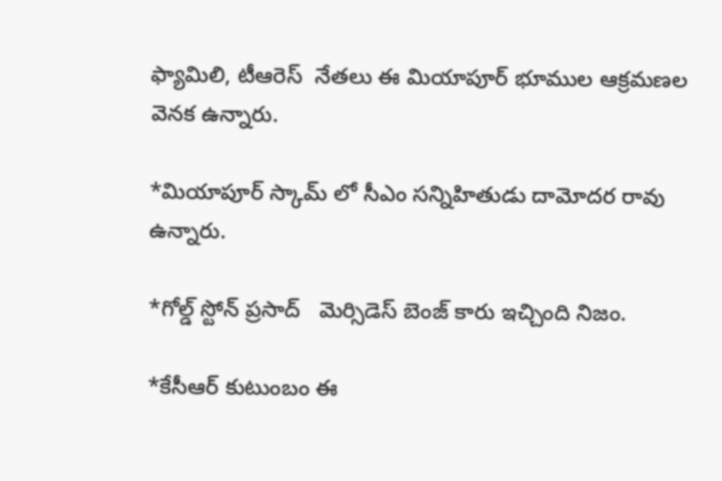ఫ్యామిలి, టీఆరెస్  నేతలు ఈ మియాపూర్ భూముల ఆక్రమణల వెనక ఉన్నారు.

*మియాపూర్ స్కామ్ లో సీఎం సన్నిహితుడు దామోదర రావు ఉన్నారు.

*గోల్డ్ స్టోన్ ప్రసాద్   మెర్సిడెస్ బెంజ్ కారు ఇచ్చింది నిజం.

*కేసీఆర్ కుటుంబం ఈ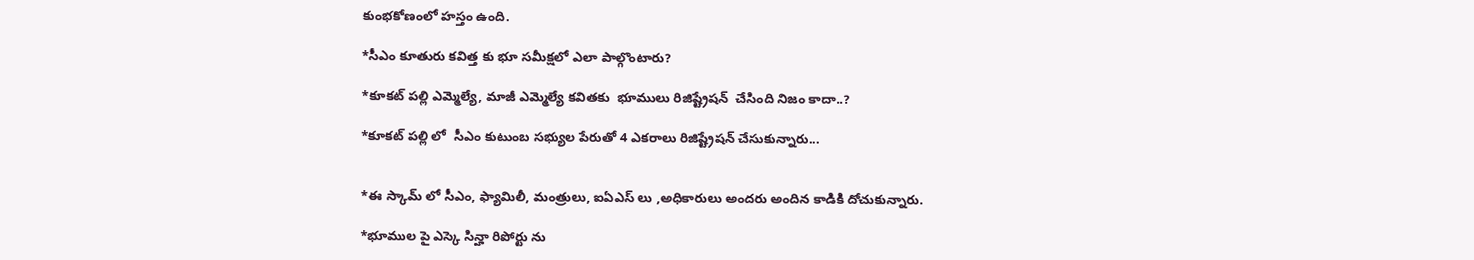కుంభకోణంలో హస్తం ఉంది.

*సీఎం కూతురు కవిత్త కు భూ సమీక్షలో ఎలా పాల్గొంటారు?

*కూకట్ పల్లి ఎమ్మెల్యే, మాజీ ఎమ్మెల్యే కవితకు  భూములు రిజిష్ట్రేషన్  చేసింది నిజం కాదా..?

*కూకట్ పల్లి లో  సీఎం కుటుంబ సభ్యుల పేరుతో 4 ఎకరాలు రిజిష్ట్రేషన్ చేసుకున్నారు...


*ఈ స్కామ్ లో సీఎం, ఫ్యామిలీ, మంత్రులు, ఐఏఎస్ లు ,అధికారులు అందరు అందిన కాడికి దోచుకున్నారు.

*భూముల పై ఎస్కె సిన్హా రిపోర్టు ను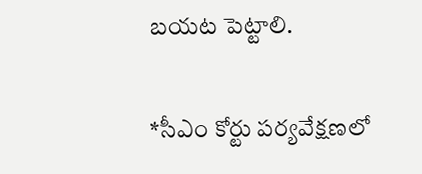బయట పెట్టాలి.

*సీఎం కోర్టు పర్యవేక్షణలో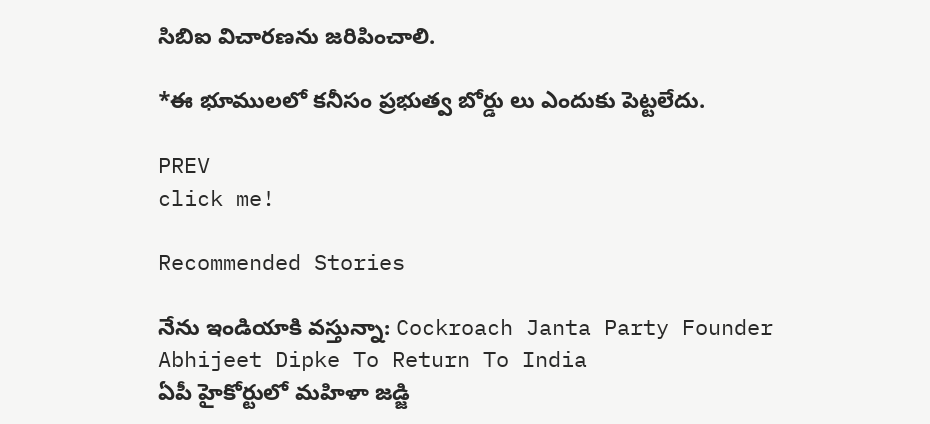సిబిఐ విచారణను జరిపించాలి.

*ఈ భూములలో కనీసం ప్రభుత్వ బోర్డు లు ఎందుకు పెట్టలేదు.

PREV
click me!

Recommended Stories

నేను ఇండియాకి వస్తున్నా: Cockroach Janta Party Founder Abhijeet Dipke To Return To India
ఏపీ హైకోర్టులో మహిళా జడ్జి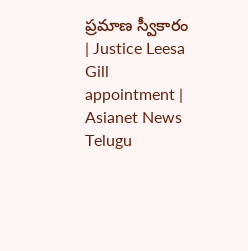ప్రమాణ స్వీకారం | Justice Leesa Gill appointment | Asianet News Telugu